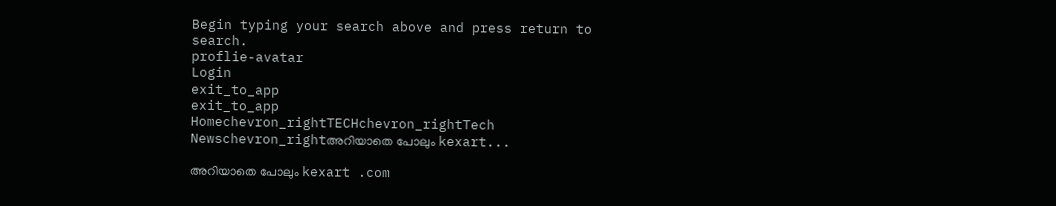Begin typing your search above and press return to search.
proflie-avatar
Login
exit_to_app
exit_to_app
Homechevron_rightTECHchevron_rightTech Newschevron_rightഅറിയാതെ പോലും kexart...

അറിയാതെ പോലും kexart .com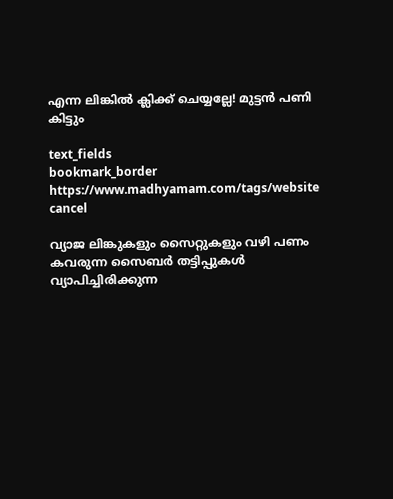എന്ന ലിങ്കിൽ ക്ലിക്ക് ചെയ്യല്ലേ! മുട്ടൻ പണി കിട്ടും

text_fields
bookmark_border
https://www.madhyamam.com/tags/website
cancel

വ്യാജ ലിങ്കുകളും സൈറ്റുകളും വഴി പണം കവരുന്ന സൈബർ തട്ടിപ്പുകൾ വ്യാപിച്ചിരിക്കുന്ന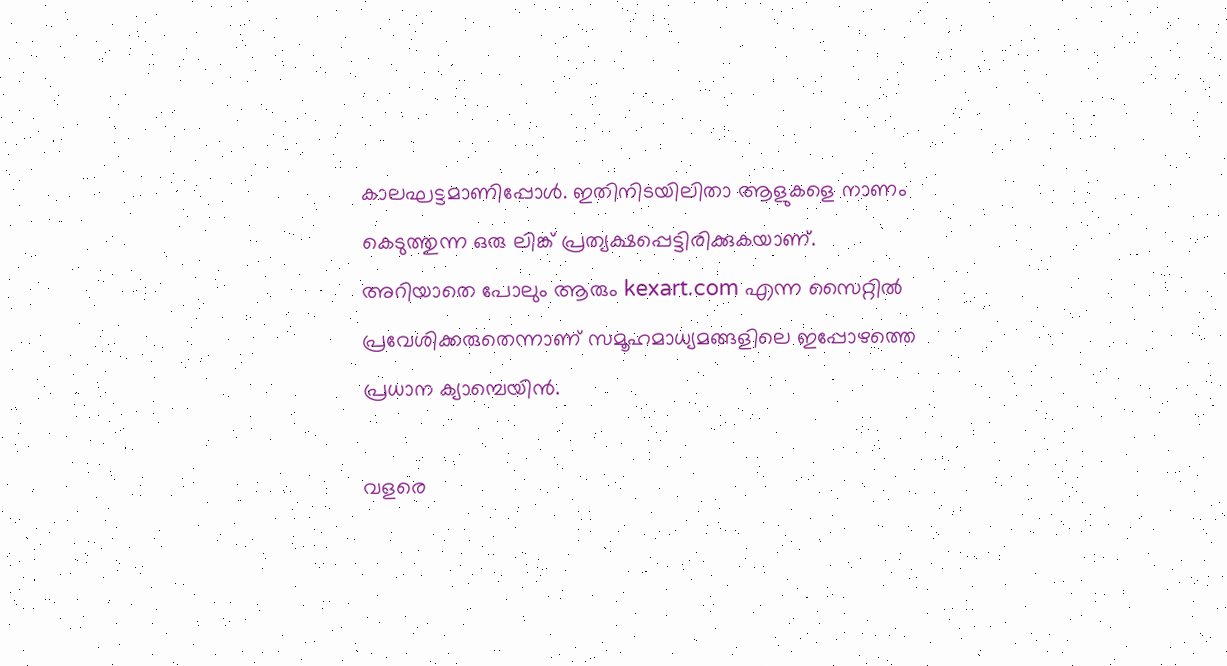കാലഘട്ടമാണിപ്പോൾ. ഇതിനിടയിലിതാ ആളുകളെ നാണം കെടുത്തുന്ന ഒരു ലിങ്ക് പ്രത്യക്ഷപ്പെട്ടിരിക്കുകയാണ്. അറിയാതെ പോലും ആരും kexart.com എന്ന സൈറ്റിൽ പ്രവേശിക്കരുതെന്നാണ് സമൂഹമാധ്യമങ്ങളിലെ ഇപ്പോഴത്തെ പ്രധാന ക്യാമ്പെയിൻ.

വളരെ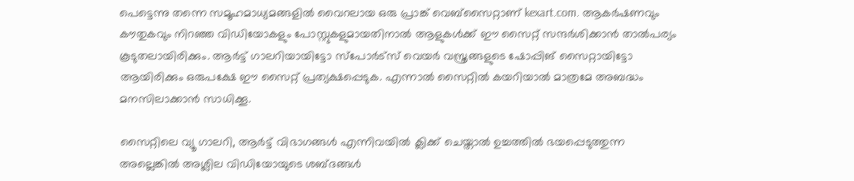പെട്ടെന്നു തന്നെ സമൂഹമാധ്യമങ്ങളിൽ വൈറലായ ഒരു പ്രാങ്ക് വെബ്സൈറ്റാണ് kexart.com. ആകർഷണവും കൗതുകവും നിറഞ്ഞ വിഡിയോകളും പോസ്റ്റുകളുമായതിനാൽ ആളുകൾക്ക് ഈ സൈറ്റ് സന്ദർശിക്കാൻ താൽപര്യം കൂടുതലായിരിക്കും. ആർട്ട് ഗാലറിയായിട്ടോ സ്പോർട്സ് വെയർ വസ്ത്രങ്ങളുടെ ഷോപ്പിങ് സൈറ്റായിട്ടോ ആയിരിക്കും ഒരുപക്ഷേ ഈ സൈറ്റ് പ്രത്യക്ഷപ്പെടുക. എന്നാൽ സൈറ്റിൽ കയറിയാൽ മാത്രമേ അബദ്ധം മനസിലാക്കാൻ സാധിക്കൂ.

സൈറ്റിലെ വ്യൂ ഗാലറി, ആർട്ട് വിഭാഗങ്ങൾ എന്നിവയിൽ ക്ലിക്ക് ചെയ്താൽ ഉച്ചത്തിൽ ഭയപ്പെടുത്തുന്ന അല്ലെങ്കിൽ അശ്ലില വിഡിയോയുടെ ശബ്ദങ്ങൾ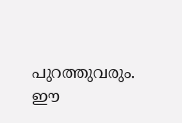പുറത്തുവരും. ഈ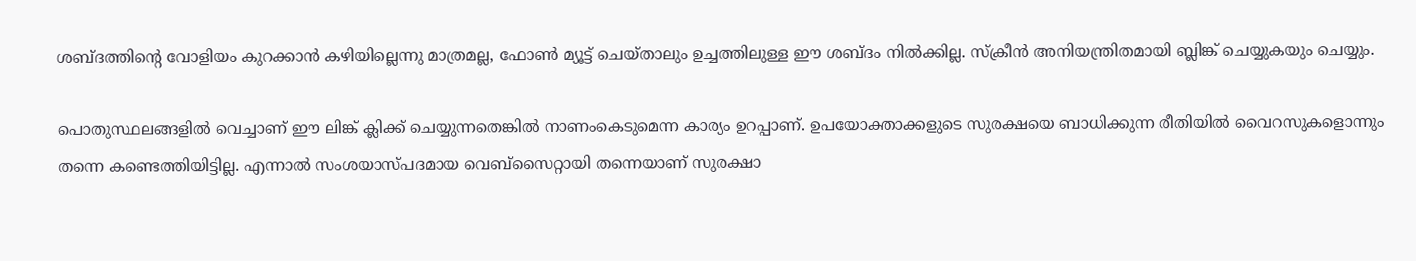ശബ്ദത്തിന്‍റെ വോളിയം കുറക്കാൻ കഴിയില്ലെന്നു മാത്രമല്ല, ഫോൺ മ്യൂട്ട് ചെയ്താലും ഉച്ചത്തിലുള്ള ഈ ശബ്ദം നിൽക്കില്ല. സ്ക്രീൻ അനിയന്ത്രിതമായി ബ്ലിങ്ക് ചെയ്യുകയും ചെയ്യും.

പൊതുസ്ഥലങ്ങളിൽ വെച്ചാണ് ഈ ലിങ്ക് ക്ലിക്ക് ചെയ്യുന്നതെങ്കിൽ നാണംകെടുമെന്ന കാര്യം ഉറപ്പാണ്. ഉപയോക്താക്കളുടെ സുരക്ഷയെ ബാധിക്കുന്ന രീതിയിൽ വൈറസുകളൊന്നും തന്നെ കണ്ടെത്തിയിട്ടില്ല. എന്നാൽ സംശയാസ്പദമായ വെബ്സൈറ്റായി തന്നെയാണ് സുരക്ഷാ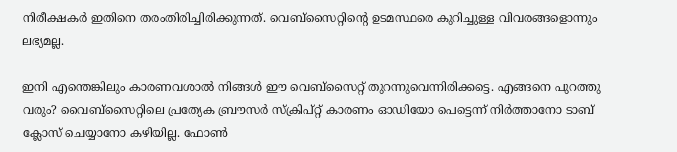നിരീക്ഷകർ ഇതിനെ തരംതിരിച്ചിരിക്കുന്നത്. വെബ്സൈറ്റിന്‍റെ ഉടമസ്ഥരെ കുറിച്ചുള്ള വിവരങ്ങളൊന്നും ലഭ്യമല്ല.

ഇനി എന്തെങ്കിലും കാരണവശാൽ നിങ്ങൾ ഈ വെബ്സൈറ്റ് തുറന്നുവെന്നിരിക്കട്ടെ. എങ്ങനെ പുറത്തു വരും? വൈബ്സൈറ്റിലെ പ്രത്യേക ബ്രൗസർ സ്ക്രിപ്റ്റ് കാരണം ഓഡിയോ പെട്ടെന്ന് നിർത്താനോ ടാബ് ക്ലോസ് ചെയ്യാനോ കഴിയില്ല. ഫോൺ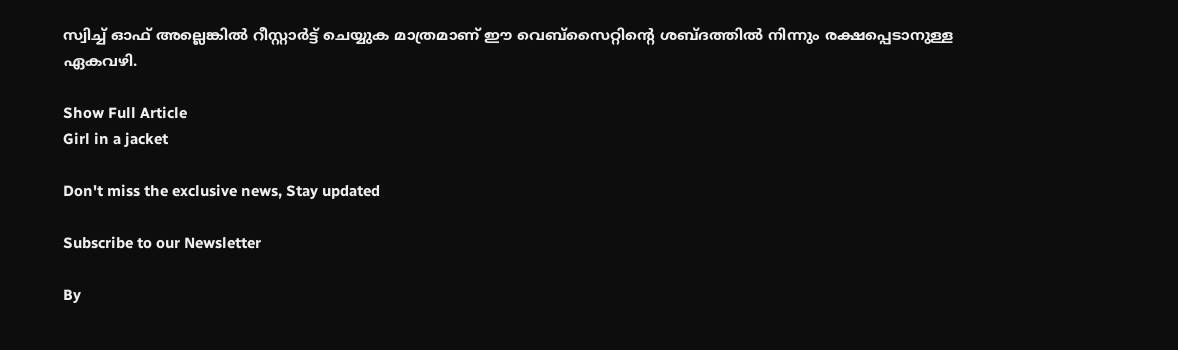സ്വിച്ച് ഓഫ് അല്ലെങ്കിൽ റീസ്റ്റാർട്ട് ചെയ്യുക മാത്രമാണ് ഈ വെബ്സൈറ്റിന്‍റെ ശബ്ദത്തിൽ നിന്നും രക്ഷപ്പെടാനുള്ള ഏകവഴി.

Show Full Article
Girl in a jacket

Don't miss the exclusive news, Stay updated

Subscribe to our Newsletter

By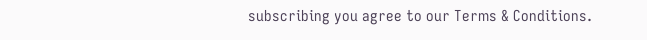subscribing you agree to our Terms & Conditions.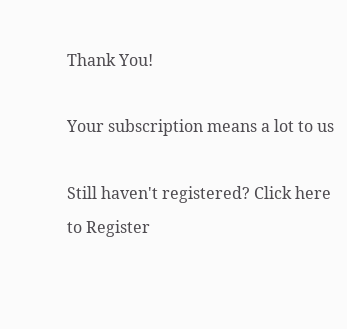Thank You!

Your subscription means a lot to us

Still haven't registered? Click here to Register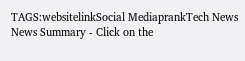TAGS:websitelinkSocial MediaprankTech News
News Summary - Click on the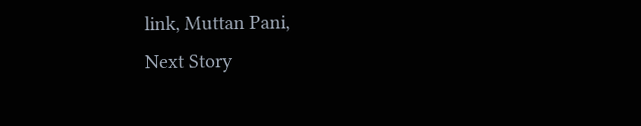link, Muttan Pani,
Next Story